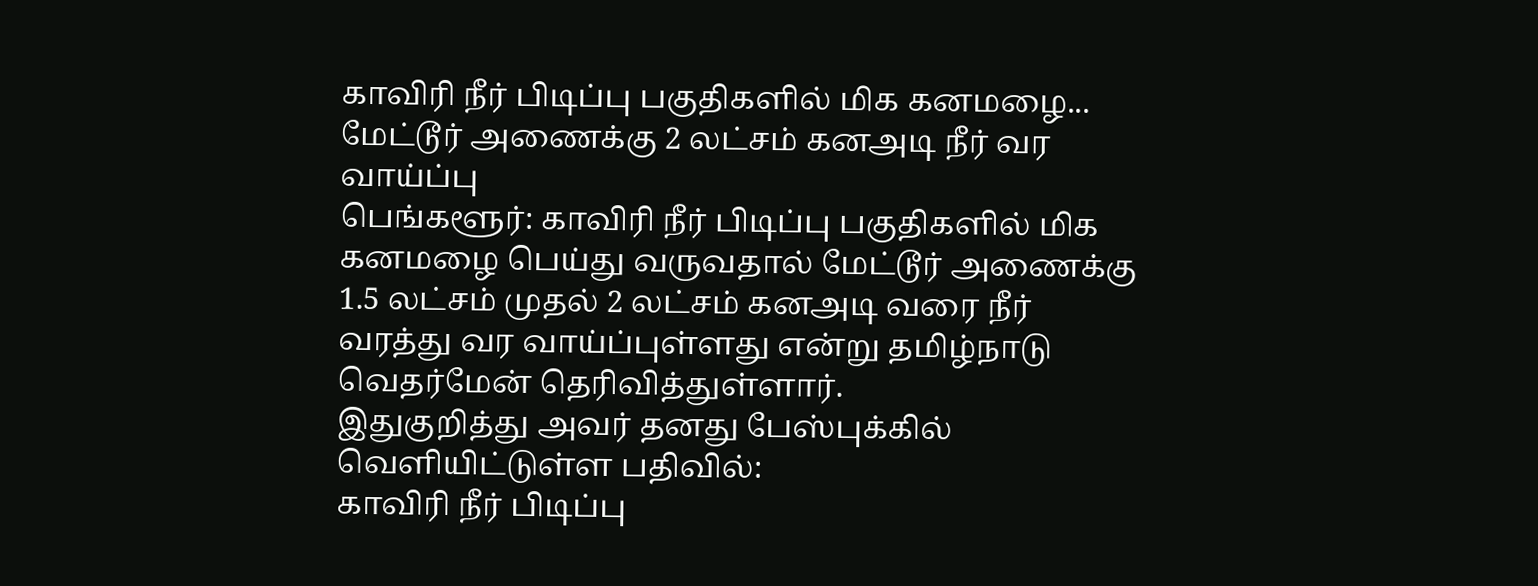காவிரி நீர் பிடிப்பு பகுதிகளில் மிக கனமழை... மேட்டூர் அணைக்கு 2 லட்சம் கனஅடி நீர் வர வாய்ப்பு
பெங்களூர்: காவிரி நீர் பிடிப்பு பகுதிகளில் மிக கனமழை பெய்து வருவதால் மேட்டூர் அணைக்கு 1.5 லட்சம் முதல் 2 லட்சம் கனஅடி வரை நீர் வரத்து வர வாய்ப்புள்ளது என்று தமிழ்நாடு வெதர்மேன் தெரிவித்துள்ளார்.
இதுகுறித்து அவர் தனது பேஸ்புக்கில் வெளியிட்டுள்ள பதிவில்:
காவிரி நீர் பிடிப்பு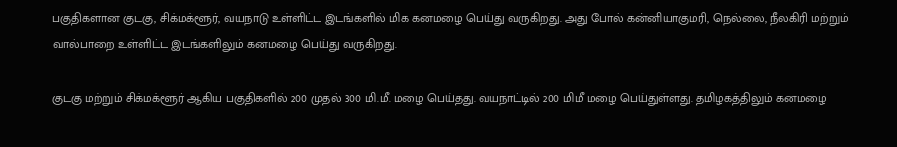பகுதிகளான குடகு, சிக்மக்ளூர், வயநாடு உள்ளிட்ட இடங்களில் மிக கனமழை பெய்து வருகிறது. அது போல் கன்னியாகுமரி, நெல்லை, நீலகிரி மற்றும் வால்பாறை உள்ளிட்ட இடங்களிலும் கனமழை பெய்து வருகிறது.

குடகு மற்றும் சிக்மக்ளூர் ஆகிய பகுதிகளில் 200 முதல் 300 மி.மீ. மழை பெய்தது. வயநாட்டில் 200 மிமீ மழை பெய்துள்ளது. தமிழகத்திலும் கனமழை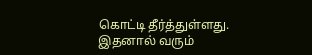கொட்டி தீர்த்துள்ளது.
இதனால் வரும்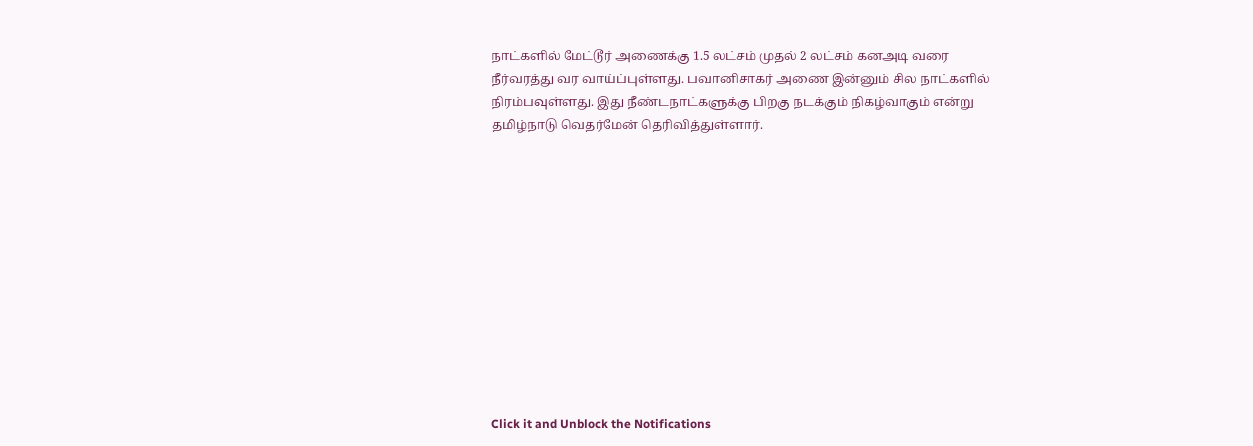நாட்களில் மேட்டூர் அணைக்கு 1.5 லட்சம் முதல் 2 லட்சம் கனஅடி வரை நீர்வரத்து வர வாய்ப்புள்ளது. பவானிசாகர் அணை இன்னும் சில நாட்களில் நிரம்பவுள்ளது. இது நீண்டநாட்களுக்கு பிறகு நடக்கும் நிகழ்வாகும் என்று தமிழ்நாடு வெதர்மேன் தெரிவித்துள்ளார்.












Click it and Unblock the Notifications